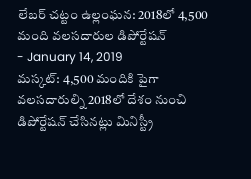లేబర్ చట్టం ఉల్లంఘన: 2018లో 4,500 మంది వలసదారుల డిపోర్టేషన్
- January 14, 2019
మస్కట్: 4,500 మందికి పైగా వలసదారుల్ని 2018లో దేశం నుంచి డిపోర్టేషన్ చేసినట్లు మినిస్ట్రీ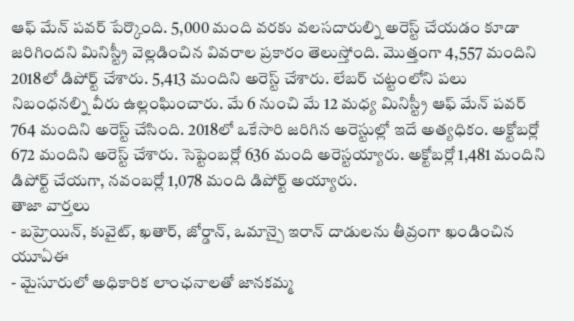ఆఫ్ మేన్ పవర్ పేర్కొంది. 5,000 మంది వరకు వలసదారుల్ని అరెస్ట్ చేయడం కూడా జరిగిందని మినిస్ట్రీ వెల్లడించిన వివరాల ప్రకారం తెలుస్తోంది. మొత్తంగా 4,557 మందిని 2018లో డిపోర్ట్ చేశారు. 5,413 మందిని అరెస్ట్ చేశారు. లేబర్ చట్టంలోని పలు నిబంధనల్ని వీరు ఉల్లంఘించారు. మే 6 నుంచి మే 12 మధ్య మినిస్ట్రీ ఆఫ్ మేన్ పవర్ 764 మందిని అరెస్ట్ చేసింది. 2018లో ఒకేసారి జరిగిన అరెస్టుల్లో ఇదే అత్యధికం. అక్టోబర్లో 672 మందిని అరెస్ట్ చేశారు. సెప్టెంబర్లో 636 మంది అరెస్టయ్యారు. అక్టోబర్లో 1,481 మందిని డిపోర్ట్ చేయగా, నవంబర్లో 1,078 మంది డిపోర్ట్ అయ్యారు.
తాజా వార్తలు
- బహ్రెయిన్, కువైట్, ఖతార్, జోర్డాన్, ఒమాన్పై ఇరాన్ దాడులను తీవ్రంగా ఖండించిన యూఏఈ
- మైసూరులో అధికారిక లాంఛనాలతో జానకమ్మ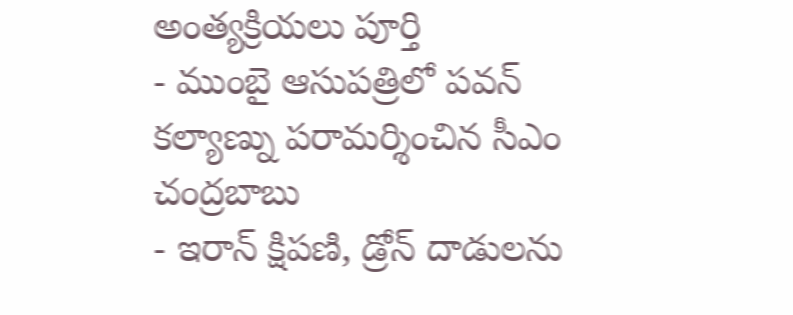అంత్యక్రియలు పూర్తి
- ముంబై ఆసుపత్రిలో పవన్ కల్యాణ్ను పరామర్శించిన సీఎం చంద్రబాబు
- ఇరాన్ క్షిపణి, డ్రోన్ దాడులను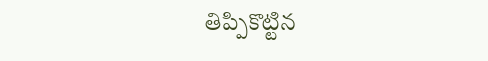తిప్పికొట్టిన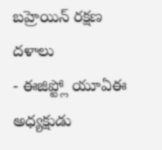బహ్రెయిన్ రక్షణ దళాలు
- ఈజిప్ట్లో యూఏఈ అధ్యక్షుడు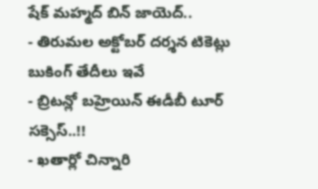షేక్ మహ్మద్ బిన్ జాయెద్..
- తిరుమల అక్టోబర్ దర్శన టికెట్లు బుకింగ్ తేదీలు ఇవే
- బ్రిటన్లో బహ్రెయిన్ ఈడీబీ టూర్ సక్సెస్..!!
- ఖతార్లో చిన్నారి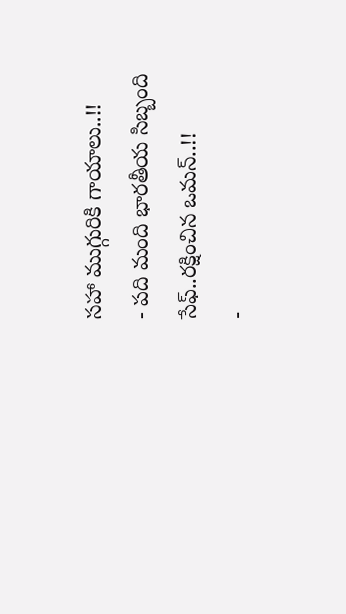సహా ముగ్గురికి గాయాలు..!!
- పది మంది భారతీయ సిబ్బంది సేఫ్..రక్షించిన ఒమన్..!!
-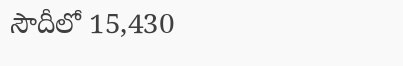సౌదీలో 15,430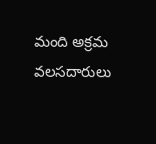మంది అక్రమ వలసదారులు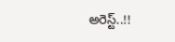అరెస్ట్..!!